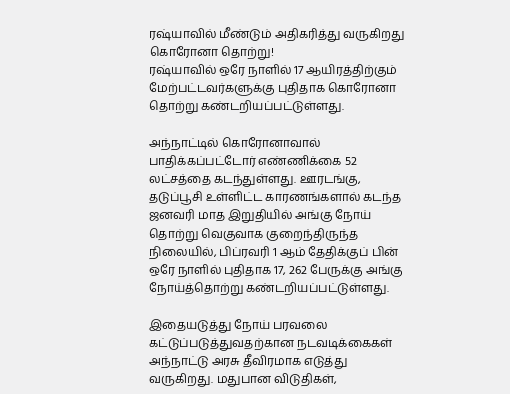ரஷ்யாவில் மீண்டும் அதிகரித்து வருகிறது கொரோனா தொற்று!
ரஷ்யாவில் ஒரே நாளில் 17 ஆயிரத்திற்கும் மேற்பட்டவர்களுக்கு புதிதாக கொரோனா தொற்று கண்டறியப்பட்டுள்ளது.

அந்நாட்டில் கொரோனாவால் பாதிக்கப்பட்டோர் எண்ணிக்கை 52 லட்சத்தை கடந்துள்ளது. ஊரடங்கு, தடுப்பூசி உள்ளிட்ட காரணங்களால் கடந்த ஜனவரி மாத இறுதியில் அங்கு நோய் தொற்று வெகுவாக குறைந்திருந்த நிலையில், பிப்ரவரி 1 ஆம் தேதிக்குப் பின் ஒரே நாளில் புதிதாக 17, 262 பேருக்கு அங்கு நோய்த்தொற்று கண்டறியப்பட்டுள்ளது.

இதையடுத்து நோய் பரவலை கட்டுப்படுத்துவதற்கான நடவடிக்கைகள் அந்நாட்டு அரசு தீவிரமாக எடுத்து வருகிறது. மதுபான விடுதிகள்,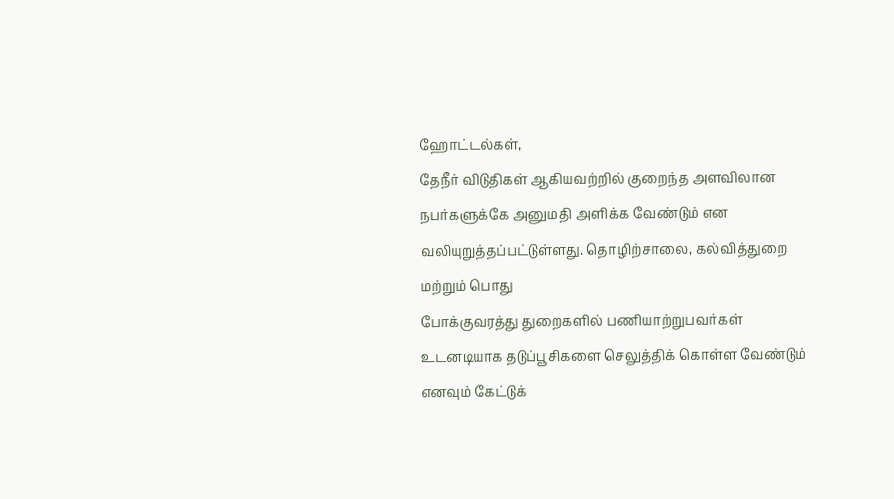ஹோட்டல்கள்,
தேநீர் விடுதிகள் ஆகியவற்றில் குறைந்த அளவிலான நபர்களுக்கே அனுமதி அளிக்க வேண்டும் என வலியுறுத்தப்பட்டுள்ளது. தொழிற்சாலை, கல்வித்துறை மற்றும் பொது
போக்குவரத்து துறைகளில் பணியாற்றுபவர்கள் உடனடியாக தடுப்பூசிகளை செலுத்திக் கொள்ள வேண்டும் எனவும் கேட்டுக்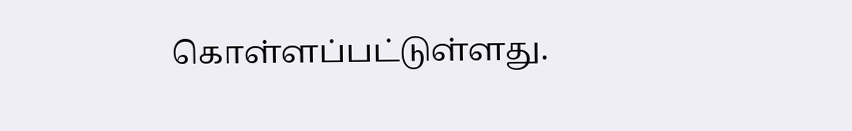கொள்ளப்பட்டுள்ளது.